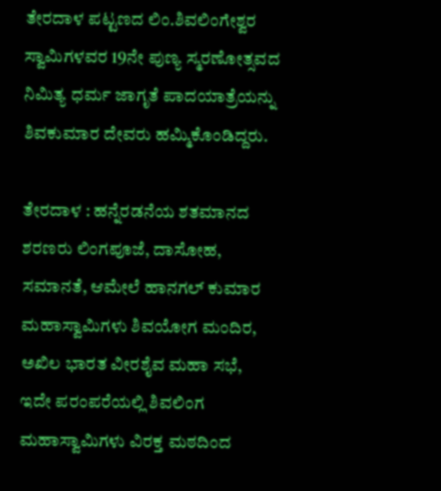ತೇರದಾಳ ಪಟ್ಟಣದ ಲಿಂ.ಶಿವಲಿಂಗೇಶ್ವರ ಸ್ವಾಮಿಗಳವರ 19ನೇ ಪುಣ್ಯ ಸ್ಮರಣೋತ್ಸವದ ನಿಮಿತ್ಯ ಧರ್ಮ ಜಾಗೃತೆ ಪಾದಯಾತ್ರೆಯನ್ನು ಶಿವಕುಮಾರ ದೇವರು ಹಮ್ಮಿಕೊಂಡಿದ್ದರು.

ತೇರದಾಳ : ಹನ್ನೆರಡನೆಯ ಶತಮಾನದ ಶರಣರು ಲಿಂಗಪೂಜೆ, ದಾಸೋಹ, ಸಮಾನತೆ, ಆಮೇಲೆ ಹಾನಗಲ್ ಕುಮಾರ ಮಹಾಸ್ವಾಮಿಗಳು ಶಿವಯೋಗ ಮಂದಿರ, ಅಖಿಲ ಭಾರತ ವೀರಶೈವ ಮಹಾ ಸಭೆ, ಇದೇ ಪರಂಪರೆಯಲ್ಲಿ ಶಿವಲಿಂಗ ಮಹಾಸ್ವಾಮಿಗಳು ವಿರಕ್ತ ಮಠದಿಂದ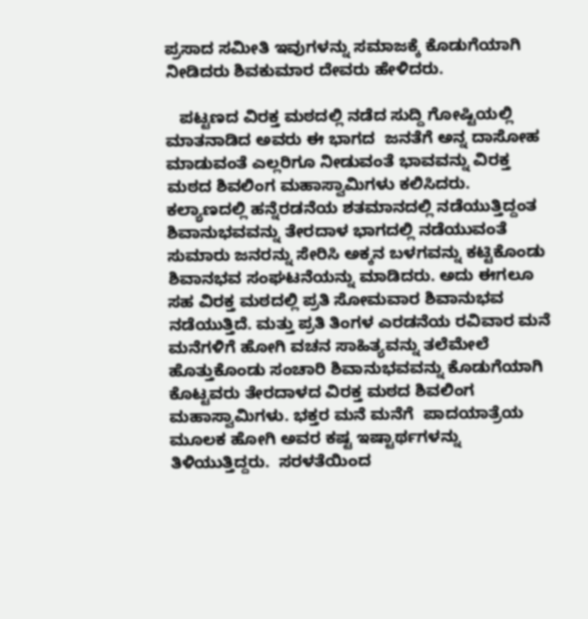ಪ್ರಸಾದ ಸಮೀತಿ ಇವುಗಳನ್ನು ಸಮಾಜಕ್ಕೆ ಕೊಡುಗೆಯಾಗಿ ನೀಡಿದರು ಶಿವಕುಮಾರ ದೇವರು ಹೇಳಿದರು.

   ಪಟ್ಟಣದ ವಿರಕ್ತ ಮಠದಲ್ಲಿ ನಡೆದ ಸುದ್ದಿ ಗೋಷ್ಟಿಯಲ್ಲಿ ಮಾತನಾಡಿದ ಅವರು ಈ ಭಾಗದ  ಜನತೆಗೆ ಅನ್ನ ದಾಸೋಹ ಮಾಡುವಂತೆ ಎಲ್ಲರಿಗೂ ನೀಡುವಂತೆ ಭಾವವನ್ನು ವಿರಕ್ತ ಮಠದ ಶಿವಲಿಂಗ ಮಹಾಸ್ವಾಮಿಗಳು ಕಲಿಸಿದರು. ಕಲ್ಯಾಣದಲ್ಲಿ ಹನ್ನೆರಡನೆಯ ಶತಮಾನದಲ್ಲಿ ನಡೆಯುತ್ತಿದ್ದಂತ ಶಿವಾನುಭವವನ್ನು ತೇರದಾಳ ಭಾಗದಲ್ಲಿ ನಡೆಯುವಂತೆ ಸುಮಾರು ಜನರನ್ನು ಸೇರಿಸಿ ಅಕ್ಕನ ಬಳಗವನ್ನು ಕಟ್ಟಿಕೊಂಡು ಶಿವಾನಭವ ಸಂಘಟನೆಯನ್ನು ಮಾಡಿದರು. ಅದು ಈಗಲೂ ಸಹ ವಿರಕ್ತ ಮಠದಲ್ಲಿ ಪ್ರತಿ ಸೋಮವಾರ ಶಿವಾನುಭವ ನಡೆಯುತ್ತಿದೆ. ಮತ್ತು ಪ್ರತಿ ತಿಂಗಳ ಎರಡನೆಯ ರವಿವಾರ ಮನೆ ಮನೆಗಳಿಗೆ ಹೋಗಿ ವಚನ ಸಾಹಿತ್ಯವನ್ನು ತಲೆಮೇಲೆ ಹೊತ್ತುಕೊಂಡು ಸಂಚಾರಿ ಶಿವಾನುಭವವನ್ನು ಕೊಡುಗೆಯಾಗಿ ಕೊಟ್ಟವರು ತೇರದಾಳದ ವಿರಕ್ತ ಮಠದ ಶಿವಲಿಂಗ ಮಹಾಸ್ವಾಮಿಗಳು. ಭಕ್ತರ ಮನೆ ಮನೆಗೆ  ಪಾದಯಾತ್ರೆಯ ಮೂಲಕ ಹೋಗಿ ಅವರ ಕಷ್ಟ ಇಷ್ಟಾರ್ಥಗಳನ್ನು ತಿಳಿಯುತ್ತಿದ್ದರು.  ಸರಳತೆಯಿಂದ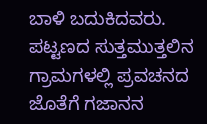ಬಾಳಿ ಬದುಕಿದವರು. ಪಟ್ಟಣದ ಸುತ್ತಮುತ್ತಲಿನ ಗ್ರಾಮಗಳಲ್ಲಿ ಪ್ರವಚನದ ಜೊತೆಗೆ ಗಜಾನನ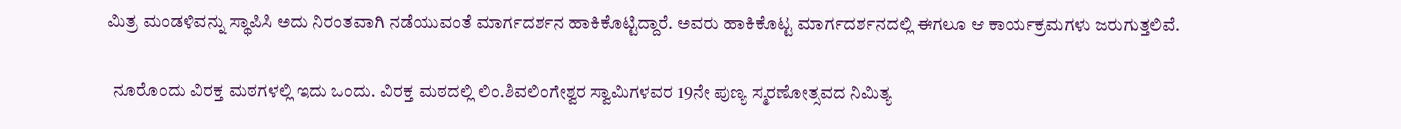ಮಿತ್ರ ಮಂಡಳಿವನ್ನು ಸ್ಥಾಪಿಸಿ ಅದು ನಿರಂತವಾಗಿ ನಡೆಯುವಂತೆ ಮಾರ್ಗದರ್ಶನ ಹಾಕಿಕೊಟ್ಟಿದ್ದಾರೆ. ಅವರು ಹಾಕಿಕೊಟ್ಟ ಮಾರ್ಗದರ್ಶನದಲ್ಲಿ ಈಗಲೂ ಆ ಕಾರ್ಯಕ್ರಮಗಳು ಜರುಗುತ್ತಲಿವೆ.

  ನೂರೊಂದು ವಿರಕ್ತ ಮಠಗಳಲ್ಲಿ ಇದು ಒಂದು. ವಿರಕ್ತ ಮಠದಲ್ಲಿ ಲಿಂ.ಶಿವಲಿಂಗೇಶ್ವರ ಸ್ವಾಮಿಗಳವರ 19ನೇ ಪುಣ್ಯ ಸ್ಮರಣೋತ್ಸವದ ನಿಮಿತ್ಯ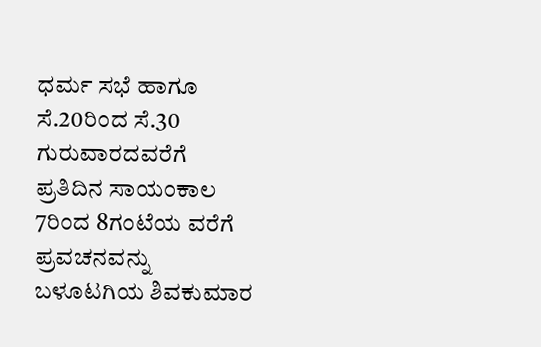ಧರ್ಮ ಸಭೆ ಹಾಗೂ ಸೆ.20ರಿಂದ ಸೆ.30 ಗುರುವಾರದವರೆಗೆ ಪ್ರತಿದಿನ ಸಾಯಂಕಾಲ 7ರಿಂದ 8ಗಂಟೆಯ ವರೆಗೆ ಪ್ರವಚನವನ್ನು ಬಳೂಟಗಿಯ ಶಿವಕುಮಾರ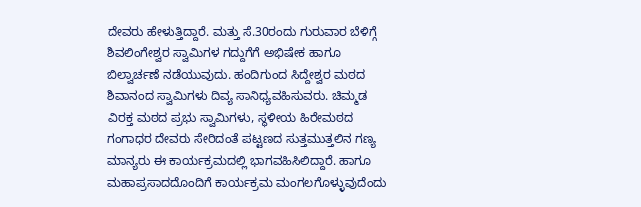ದೇವರು ಹೇಳುತ್ತಿದ್ದಾರೆ. ಮತ್ತು ಸೆ.30ರಂದು ಗುರುವಾರ ಬೆಳಿಗ್ಗೆ ಶಿವಲಿಂಗೇಶ್ವರ ಸ್ವಾಮಿಗಳ ಗದ್ದುಗೆಗೆ ಅಭಿಷೇಕ ಹಾಗೂ ಬಿಲ್ವಾರ್ಚಣೆ ನಡೆಯುವುದು. ಹಂದಿಗುಂದ ಸಿದ್ದೇಶ್ವರ ಮಠದ ಶಿವಾನಂದ ಸ್ವಾಮಿಗಳು ದಿವ್ಯ ಸಾನಿಧ್ಯವಹಿಸುವರು. ಚಿಮ್ಮಡ ವಿರಕ್ತ ಮಠದ ಪ್ರಭು ಸ್ವಾಮಿಗಳು, ಸ್ಥಳೀಯ ಹಿರೇಮಠದ ಗಂಗಾಧರ ದೇವರು ಸೇರಿದಂತೆ ಪಟ್ಟಣದ ಸುತ್ತಮುತ್ತಲಿನ ಗಣ್ಯ ಮಾನ್ಯರು ಈ ಕಾರ್ಯಕ್ರಮದಲ್ಲಿ ಭಾಗವಹಿಸಿಲಿದ್ದಾರೆ. ಹಾಗೂ ಮಹಾಪ್ರಸಾದದೊಂದಿಗೆ ಕಾರ್ಯಕ್ರಮ ಮಂಗಲಗೊಳ್ಳುವುದೆಂದು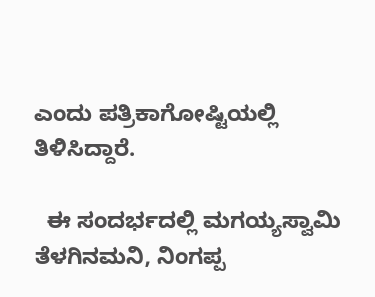ಎಂದು ಪತ್ರಿಕಾಗೋಷ್ಟಿಯಲ್ಲಿ ತಿಳಿಸಿದ್ದಾರೆ.

  ಈ ಸಂದರ್ಭದಲ್ಲಿ ಮಗಯ್ಯಸ್ವಾಮಿ ತೆಳಗಿನಮನಿ, ನಿಂಗಪ್ಪ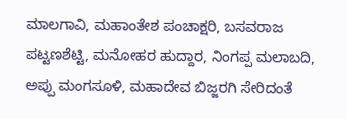ಮಾಲಗಾವಿ, ಮಹಾಂತೇಶ ಪಂಚಾಕ್ಷರಿ, ಬಸವರಾಜ ಪಟ್ಟಣಶೆಟ್ಟಿ, ಮನೋಹರ ಹುದ್ದಾರ, ನಿಂಗಪ್ಪ ಮಲಾಬದಿ, ಅಪ್ಪು ಮಂಗಸೂಳಿ, ಮಹಾದೇವ ಬಿಜ್ಜರಗಿ ಸೇರಿದಂತೆ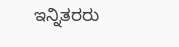ಇನ್ನಿತರರು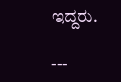ಇದ್ದರು.

---